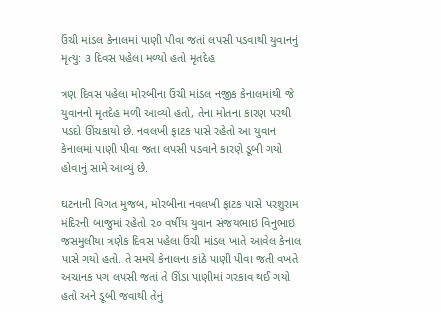ઉંચી માંડલ કેનાલમાં પાણી પીવા જતાં લપસી પડવાથી યુવાનનું મૃત્યુ: ૩ દિવસ પહેલા મળ્યો હતો મૃતદેહ

ત્રણ દિવસ પહેલા મોરબીના ઉંચી માંડલ નજીક કેનાલમાંથી જે યુવાનનો મૃતદેહ મળી આવ્યો હતો, તેના મોતના કારણ પરથી પડદો ઊંચકાયો છે. નવલખી ફાટક પાસે રહેતો આ યુવાન કેનાલમાં પાણી પીવા જતા લપસી પડવાને કારણે ડૂબી ગયો હોવાનું સામે આવ્યું છે.

ઘટનાની વિગત મુજબ, મોરબીના નવલખી ફાટક પાસે પરશુરામ મંદિરની બાજુમાં રહેતો ૨૦ વર્ષીય યુવાન સંજયભાઇ વિનુભાઇ જસમુલીયા ત્રણેક દિવસ પહેલા ઉંચી માંડલ ખાતે આવેલ કેનાલ પાસે ગયો હતો. તે સમયે કેનાલના કાંઠે પાણી પીવા જતી વખતે અચાનક પગ લપસી જતાં તે ઊંડા પાણીમાં ગરકાવ થઈ ગયો હતો અને ડૂબી જવાથી તેનું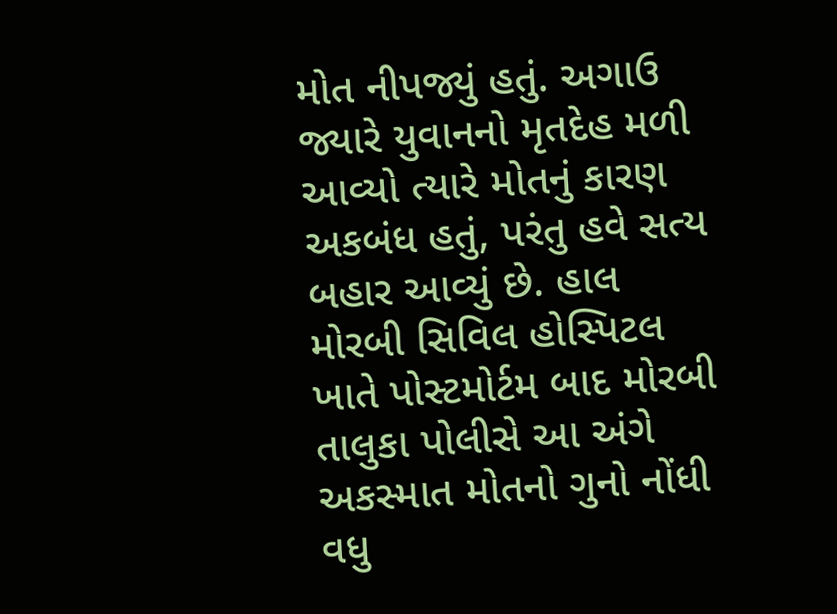મોત નીપજ્યું હતું. અગાઉ જ્યારે યુવાનનો મૃતદેહ મળી આવ્યો ત્યારે મોતનું કારણ અકબંધ હતું, પરંતુ હવે સત્ય બહાર આવ્યું છે. હાલ મોરબી સિવિલ હોસ્પિટલ ખાતે પોસ્ટમોર્ટમ બાદ મોરબી તાલુકા પોલીસે આ અંગે અકસ્માત મોતનો ગુનો નોંધી વધુ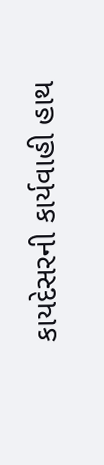કાયદેસરની કાર્યવાહી હાથ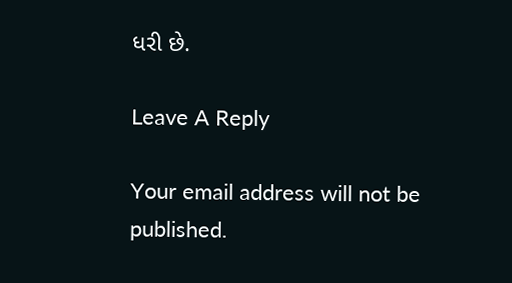ધરી છે.

Leave A Reply

Your email address will not be published.